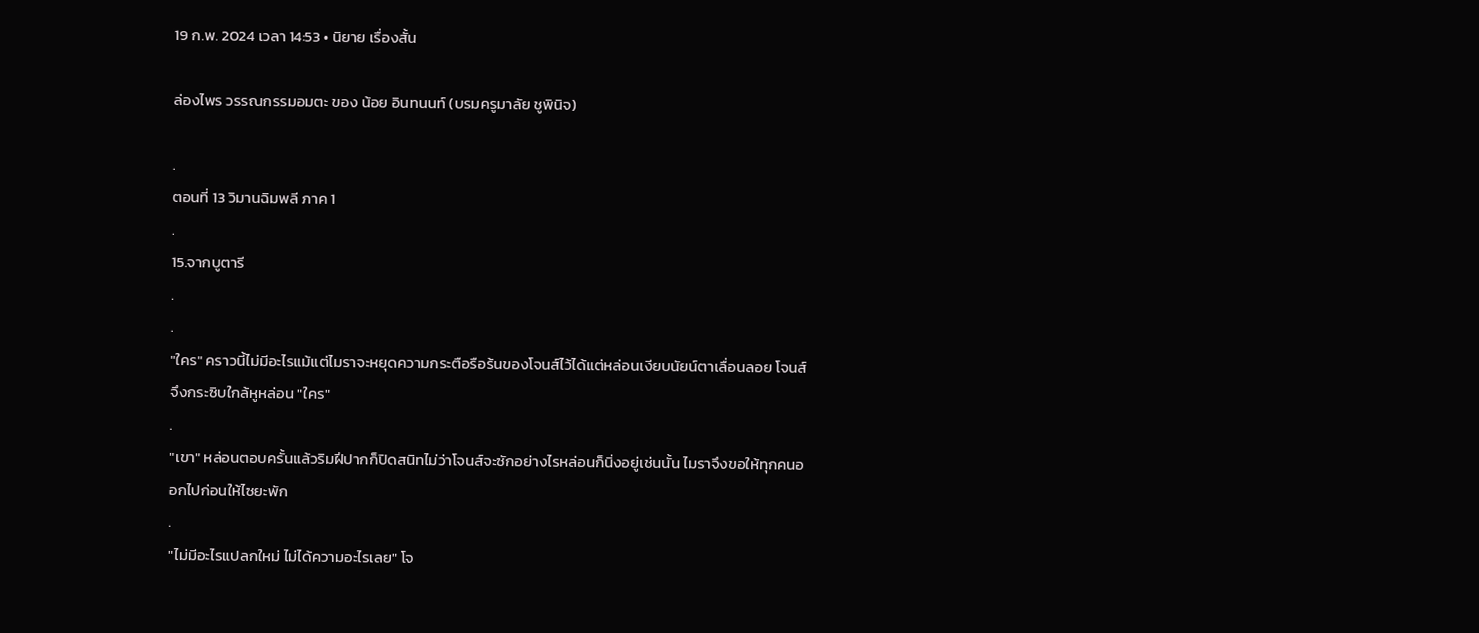19 ก.พ. 2024 เวลา 14:53 • นิยาย เรื่องสั้น

ล่องไพร วรรณกรรมอมตะ ของ น้อย อินทนนท์ (บรมครูมาลัย ชูพินิจ)

.
ตอนที่ 13 วิมานฉิมพลี ภาค 1
.
15.จากบูตารี
.
.
"ใคร" คราวนี้ไม่มีอะไรแม้แต่ไมราจะหยุดความกระตือรือร้นของโจนส์ไว้ได้แต่หล่อนเงียบนัยน์ตาเลื่อนลอย โจนส์จึงกระซิบใกล้หูหล่อน "ใคร"
.
"เขา" หล่อนตอบครั้นแล้วริมฝีปากก็ปิดสนิทไม่ว่าโจนส์จะซักอย่างไรหล่อนก็นิ่งอยู่เช่นนั้น ไมราจึงขอให้ทุกคนออกไปก่อนให้ไซยะพัก
.
"ไม่มีอะไรแปลกใหม่ ไม่ได้ความอะไรเลย" โจ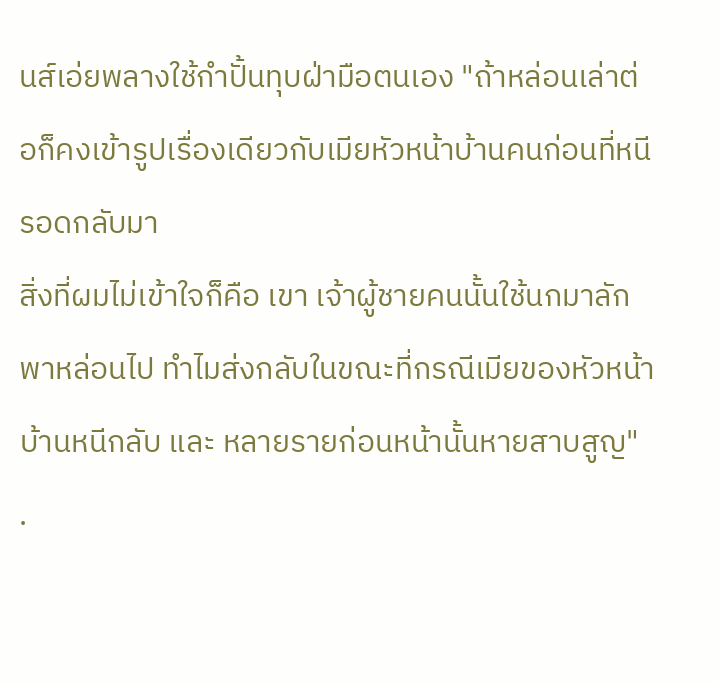นส์เอ่ยพลางใช้กำปั้นทุบฝ่ามือตนเอง "ถ้าหล่อนเล่าต่อก็คงเข้ารูปเรื่องเดียวกับเมียหัวหน้าบ้านคนก่อนที่หนีรอดกลับมา
สิ่งที่ผมไม่เข้าใจก็คือ เขา เจ้าผู้ชายคนนั้นใช้นกมาลักพาหล่อนไป ทำไมส่งกลับในขณะที่กรณีเมียของหัวหน้าบ้านหนีกลับ และ หลายรายก่อนหน้านั้นหายสาบสูญ"
.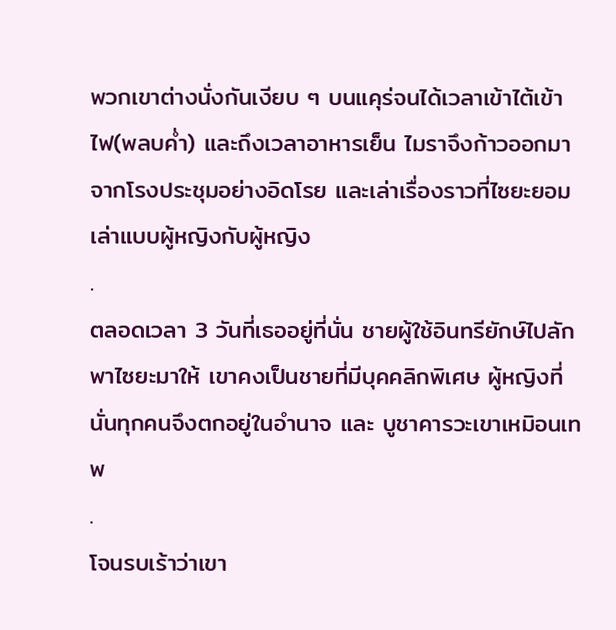พวกเขาต่างนั่งกันเงียบ ๆ บนแคุร่จนได้เวลาเข้าไต้เข้าไฟ(พลบค่ำ) และถึงเวลาอาหารเย็น ไมราจึงก้าวออกมาจากโรงประชุมอย่างอิดโรย และเล่าเรื่องราวที่ไซยะยอมเล่าแบบผู้หญิงกับผู้หญิง
.
ตลอดเวลา 3 วันที่เธออยู่ที่นั่น ชายผู้ใช้อินทรียักษ์ไปลักพาไซยะมาให้ เขาคงเป็นชายที่มีบุคคลิกพิเศษ ผู้หญิงที่นั่นทุกคนจึงตกอยู่ในอำนาจ และ บูชาคารวะเขาเหมิอนเทพ
.
โจนรบเร้าว่าเขา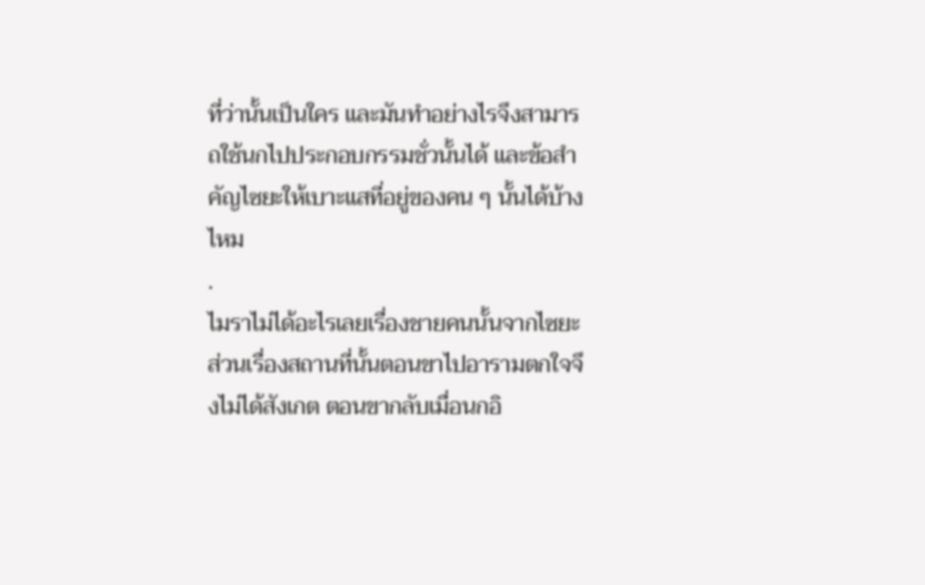ที่ว่านั้นเป็นใคร และมันทำอย่างไรจึงสามารถใช้นกไปประกอบกรรมชั่วนั้นได้ และข้อสำคัญไซยะให้เบาะแสที่อยู่ของคน ๆ นั้นได้บ้างไหม
.
ไมราไม่ได้อะไรเลยเรื่องชายคนนั้นจากไซยะ ส่วนเรื่องสถานที่นั้นตอนขาไปอารามตกใจจึงไม่ได้สังเกต ตอนขากลับเมื่อนกอิ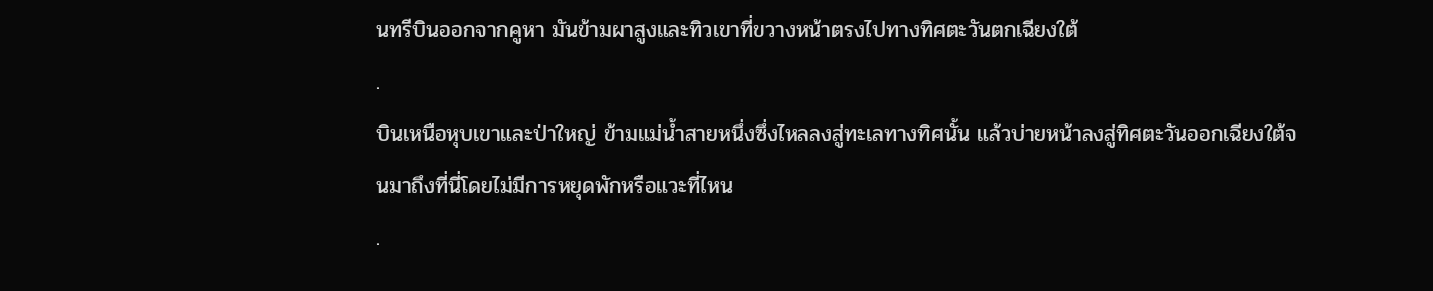นทรีบินออกจากคูหา มันข้ามผาสูงและทิวเขาที่ขวางหน้าตรงไปทางทิศตะวันตกเฉียงใต้
.
บินเหนือหุบเขาและป่าใหญ่ ข้ามแม่น้ำสายหนึ่งซึ่งไหลลงสู่ทะเลทางทิศนั้น แล้วบ่ายหน้าลงสู่ทิศตะวันออกเฉียงใต้จนมาถึงที่นี่โดยไม่มีการหยุดพักหรือแวะที่ไหน
.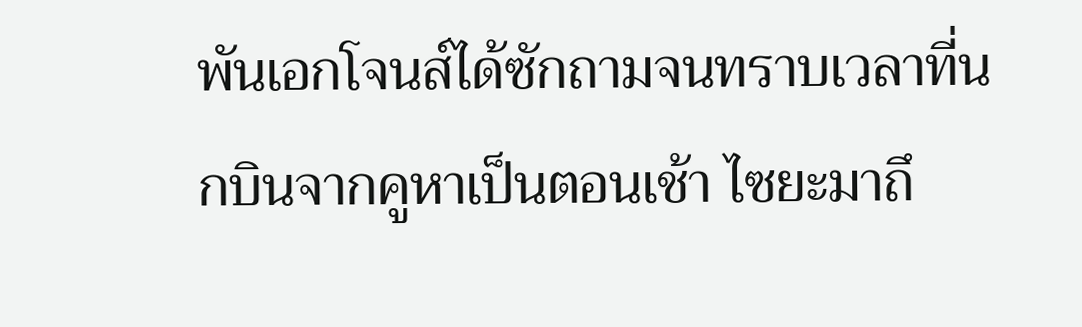พันเอกโจนส์ได้ซักถามจนทราบเวลาที่นกบินจากคูหาเป็นตอนเช้า ไซยะมาถึ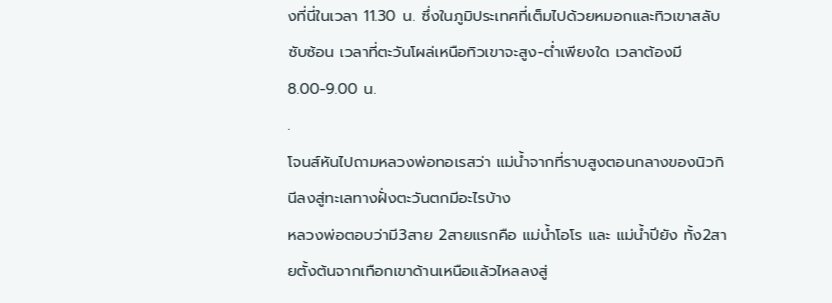งที่นี่ในเวลา 11.30 น. ซึ่งในภูมิประเทศที่เต็มไปด้วยหมอกและทิวเขาสลับซับซ้อน เวลาที่ตะวันโผล่เหนือทิวเขาจะสูง-ต่ำเพียงใด เวลาต้องมี 8.00-9.00 น.
.
โจนส์หันไปถามหลวงพ่อทอเรสว่า แม่น้ำจากที่ราบสูงตอนกลางของนิวกินีลงสู่ทะเลทางฝั่งตะวันตกมีอะไรบ้าง
หลวงพ่อตอบว่ามี3สาย 2สายแรกคือ แม่น้ำโอโร และ แม่น้ำปียัง ทั้ง2สายตั้งต้นจากเทือกเขาด้านเหนือแล้วไหลลงสู่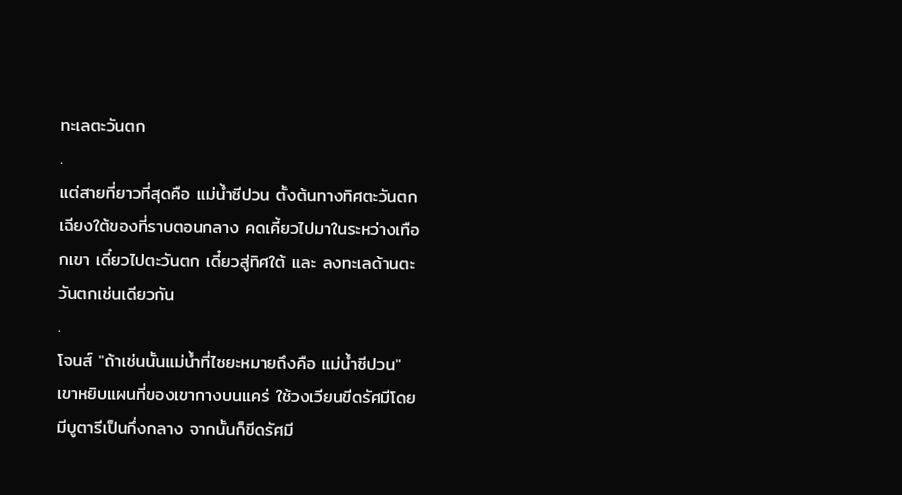ทะเลตะวันตก
.
แต่สายที่ยาวที่สุดคือ แม่น้ำซีปวน ตั้งต้นทางทิศตะวันตกเฉียงใต้ของที่ราบตอนกลาง คดเคี้ยวไปมาในระหว่างเทือกเขา เดี๋ยวไปตะวันตก เดี๋ยวสู่ทิศใต้ และ ลงทะเลด้านตะวันตกเช่นเดียวกัน
.
โจนส์ "ถ้าเช่นนั้นแม่น้ำที่ไซยะหมายถึงคือ แม่น้ำซีปวน" เขาหยิบแผนที่ของเขากางบนแคร่ ใช้วงเวียนขีดรัศมีโดยมีบูตารีเป็นกึ่งกลาง จากนั้นก็ขีดรัศมี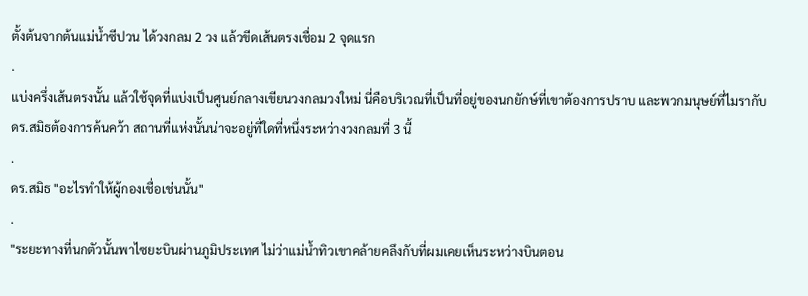ตั้งต้นจากต้นแม่น้ำซีปวน ได้วงกลม 2 วง แล้วขีดเส้นตรงเชื่อม 2 จุดแรก
.
แบ่งครึ่งเส้นตรงนั้น แล้วใช้จุดที่แบ่งเป็นศูนย์กลางเขียนวงกลมวงใหม่ นี่คือบริเวณที่เป็นที่อยู่ของนกยักษ์ที่เขาต้องการปราบ และพวกมนุษย์ที่ไมรากับดร.สมิธต้องการค้นคว้า สถานที่แห่งนั้นน่าจะอยู่ที่ใดที่หนึ่งระหว่างวงกลมที่ 3 นี้
.
ดร.สมิธ "อะไรทำให้ผู้กองเชื่อเช่นนั้น"
.
"ระยะทางที่นกตัวนั้นพาไซยะบินผ่านภูมิประเทศ ไม่ว่าแม่น้ำทิวเขาคล้ายคลึงกับที่ผมเคยเห็นระหว่างบินตอน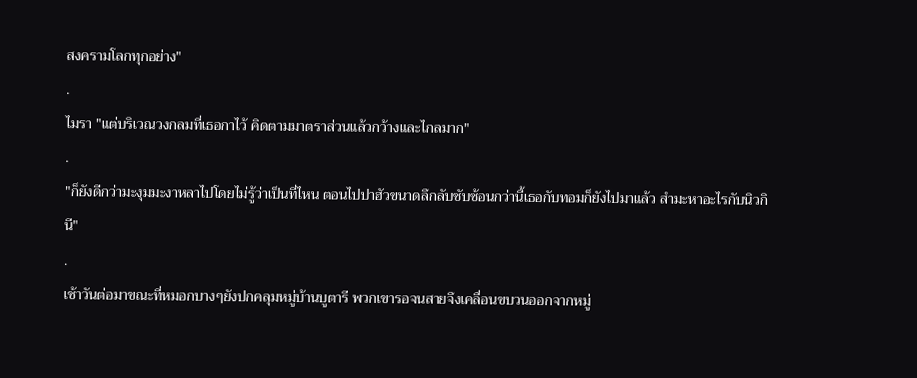สงครามโลกทุกอย่าง"
.
ไมรา "แต่บริเวณวงกลมที่เธอกาไว้ คิดตามมาตราส่วนแล้วกว้างและไกลมาก"
.
"ก็ยังดีกว่ามะงุมมะงาหลาไปโดยไม่รู้ว่าเป็นที่ไหน ตอนไปปาฮัวขนาดลึกลับซับซ้อนกว่านี้เธอกับทอมก็ยังไปมาแล้ว สำมะหาอะไรกับนิวกินี"
.
เช้าวันต่อมาขณะที่หมอกบางๆยังปกคลุมหมู่บ้านบูตารี พวกเขารอจนสายจึงเคลื่อนขบวนออกจากหมู่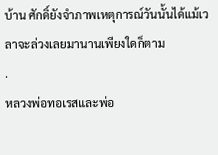บ้าน ศักดิ์ยังจำภาพเหตุการณ์วันนั้นได้แม้เวลาจะล่วงเลยมานานเพียงใดก็ตาม
.
หลวงพ่อทอเรสและพ่อ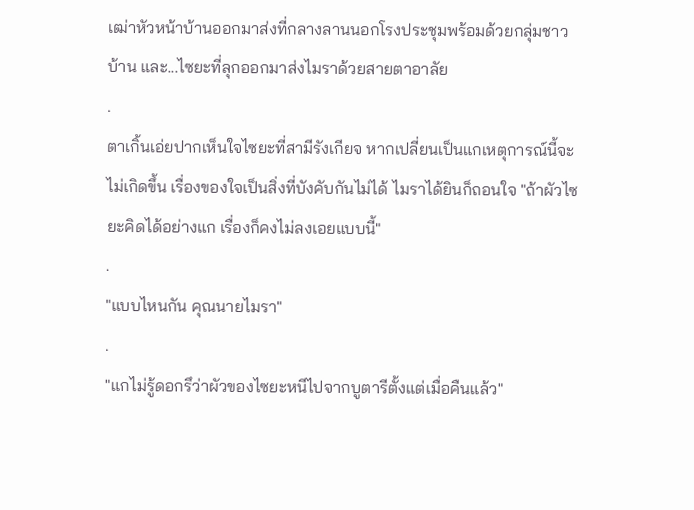เฒ่าหัวหน้าบ้านออกมาส่งที่กลางลานนอกโรงประชุมพร้อมด้วยกลุ่มชาวบ้าน และ...ไซยะที่ลุกออกมาส่งไมราด้วยสายตาอาลัย
.
ตาเกิ้นเอ่ยปากเห็นใจไซยะที่สามีรังเกียจ หากเปลี่ยนเป็นแกเหตุการณ์นี้จะไม่เกิดขึ้น เรื่องของใจเป็นสิ่งที่บังคับกันไม่ได้ ไมราได้ยินก็ถอนใจ "ถ้าผัวไซยะคิดได้อย่างแก เรื่องก็คงไม่ลงเอยแบบนี้"
.
"แบบไหนกัน คุณนายไมรา"
.
"แกไม่รู้ดอกรึว่าผัวของไซยะหนีไปจากบูตารีตั้งแต่เมื่อคืนแล้ว"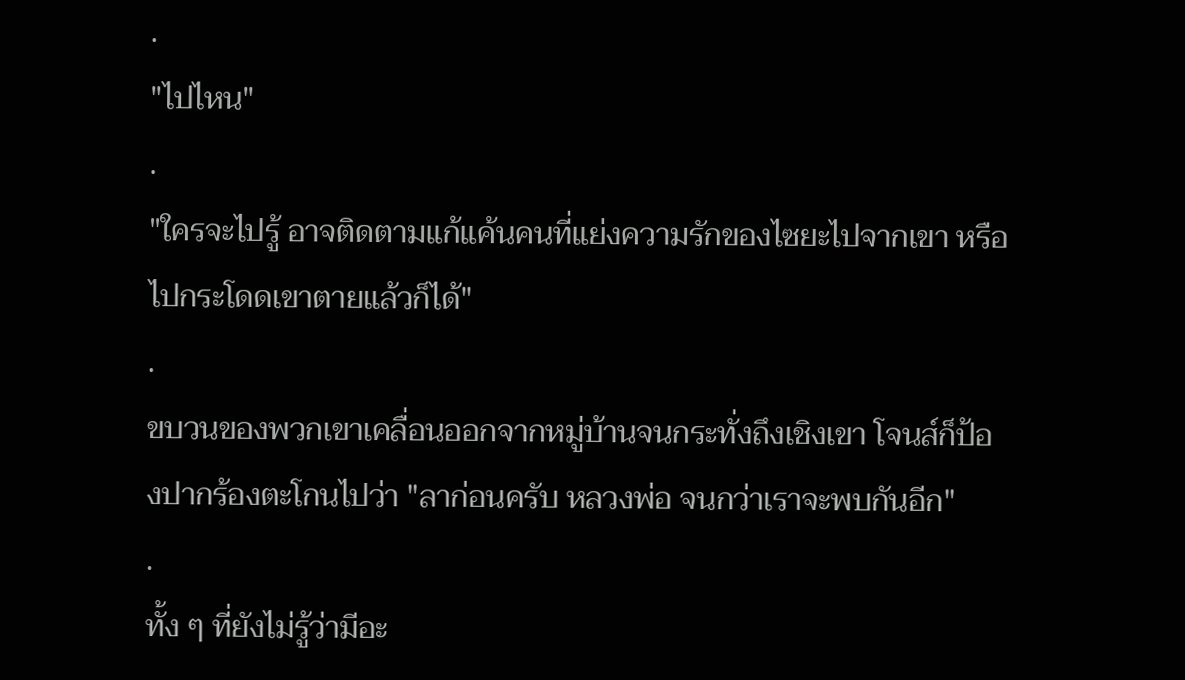.
"ไปไหน"
.
"ใครจะไปรู้ อาจติดตามแก้แค้นคนที่แย่งความรักของไซยะไปจากเขา หรือ ไปกระโดดเขาตายแล้วก็ได้"
.
ขบวนของพวกเขาเคลื่อนออกจากหมู่บ้านจนกระทั่งถึงเชิงเขา โจนส์ก็ป้องปากร้องตะโกนไปว่า "ลาก่อนครับ หลวงพ่อ จนกว่าเราจะพบกันอีก"
.
ทั้ง ๆ ที่ยังไม่รู้ว่ามีอะ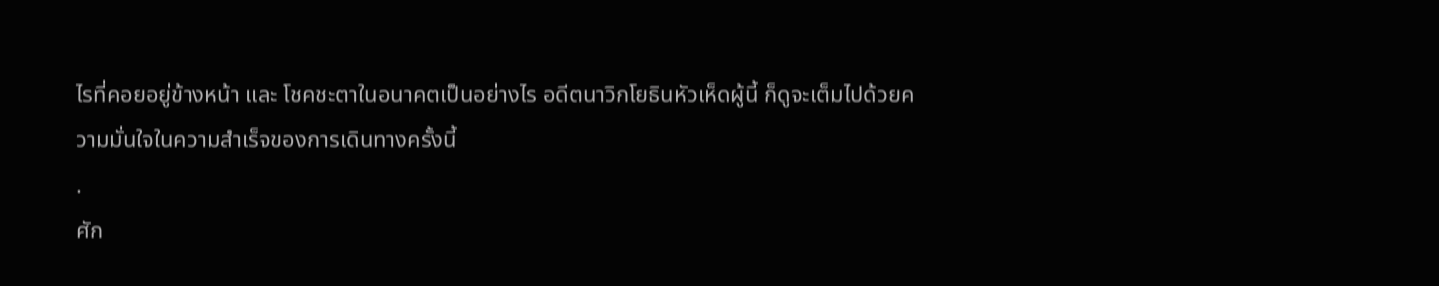ไรที่คอยอยู่ข้างหน้า และ โชคชะตาในอนาคตเป็นอย่างไร อดีตนาวิกโยธินหัวเห็ดผู้นี้ ก็ดูจะเต็มไปด้วยความมั่นใจในความสำเร็จของการเดินทางครั้งนี้
.
ศัก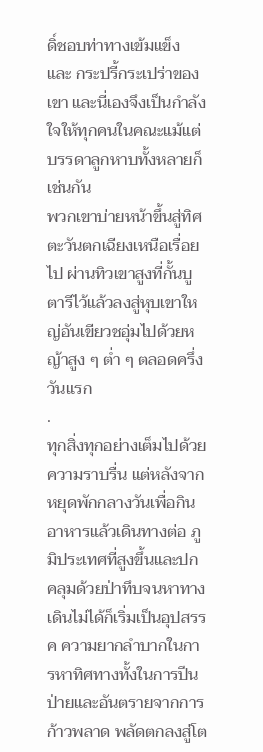ดิ์ชอบท่าทางเข้มแข็ง และ กระปรี้กระเปร่าของเขา และนี่เองจึงเป็นกำลังใจให้ทุกคนในคณะแม้แต่บรรดาลูกหาบทั้งหลายก็เช่นกัน
พวกเขาบ่ายหน้าขึ้นสู่ทิศตะวันตกเฉียงเหนือเรื่อยไป ผ่านทิวเขาสูงที่กั้นบูตารีไว้แล้วลงสู่หุบเขาใหญ่อันเขียวชอุ่มไปด้วยหญ้าสูง ๆ ต่ำ ๆ ตลอดครึ่งวันแรก
.
ทุกสิ่งทุกอย่างเต็มไปด้วยความราบรื่น แต่หลังจากหยุดพักกลางวันเพื่อกินอาหารแล้วเดินทางต่อ ภูมิประเทศที่สูงขึ้นและปกคลุมด้วยป่าทึบจนหาทางเดินไม่ได้ก็เริ่มเป็นอุปสรรค ความยากลำบากในการหาทิศทางทั้งในการปีนป่ายและอันตรายจากการก้าวพลาด พลัดตกลงสู่โต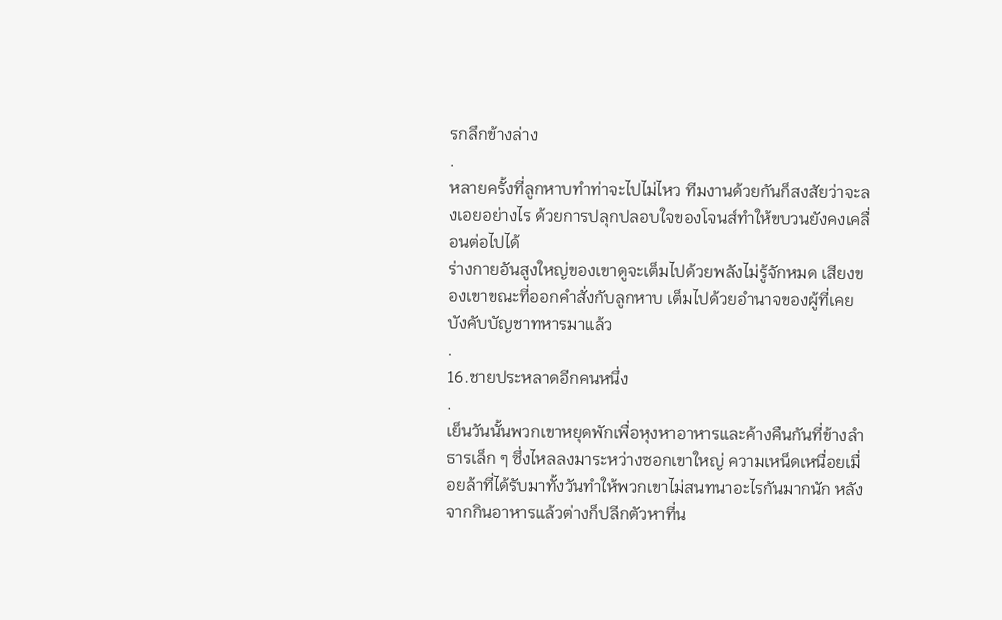รกลึกข้างล่าง
.
หลายครั้งที่ลูกหาบทำท่าจะไปไม่ไหว ทีมงานด้วยกันก็สงสัยว่าจะลงเอยอย่างไร ด้วยการปลุกปลอบใจของโจนส์ทำให้ขบวนยังคงเคลื่อนต่อไปได้
ร่างกายอันสูงใหญ่ของเขาดูจะเต็มไปด้วยพลังไม่รู้จักหมด เสียงของเขาขณะที่ออกคำสั่งกับลูกหาบ เต็มไปด้วยอำนาจของผู้ที่เคยบังคับบัญชาทหารมาแล้ว
.
16.ชายประหลาดอีกคนหนึ่ง
.
เย็นวันนั้นพวกเขาหยุดพักเพื่อหุงหาอาหารและค้างคืนกันที่ข้างลำธารเล็ก ๆ ซึ่งไหลลงมาระหว่างซอกเขาใหญ่ ความเหน็ดเหนื่อยเมื่อยล้าที่ได้รับมาทั้งวันทำให้พวกเขาไม่สนทนาอะไรกันมากนัก หลังจากกินอาหารแล้วต่างก็ปลีกตัวหาที่น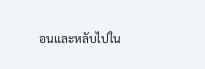อนและหลับไปใน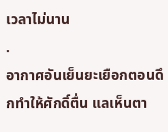เวลาไม่นาน
.
อากาศอันเย็นยะเยือกตอนดึกทำให้ศักดิ์ตื่น แลเห็นตา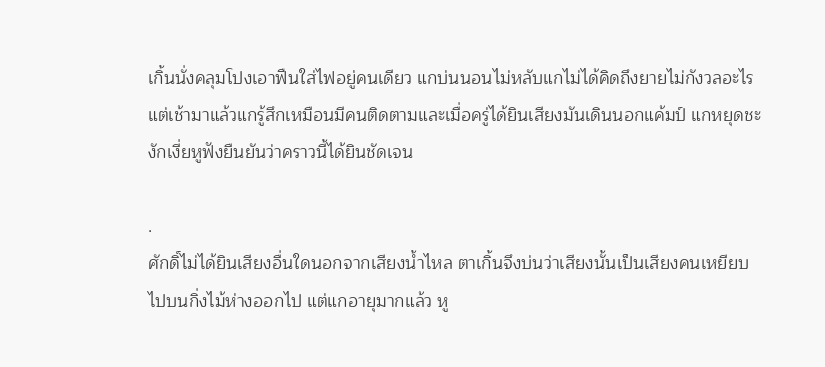เกิ้นนั่งคลุมโปงเอาฟืนใส่ไฟอยู่คนเดียว แกบ่นนอนไม่หลับแกไม่ได้คิดถึงยายไม่กังวลอะไร
แต่เช้ามาแล้วแกรู้สึกเหมือนมีคนติดตามและเมื่อครู่ได้ยินเสียงมันเดินนอกแค้มป์ แกหยุดชะงักเงี่ยหูฟังยืนยันว่าคราวนี้ได้ยินชัดเจน

.
ศักดิ์ไม่ได้ยินเสียงอื่นใดนอกจากเสียงน้ำไหล ตาเกิ้นจึงบ่นว่าเสียงนั้นเป็นเสียงคนเหยียบไปบนกิ่งไม้ห่างออกไป แต่แกอายุมากแล้ว หู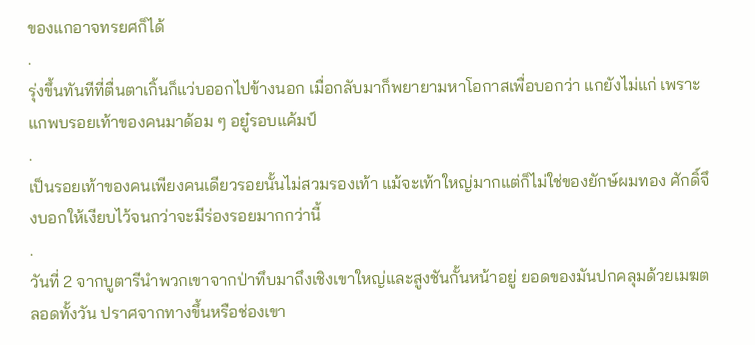ของแกอาจทรยศก็ได้
.
รุ่งขึ้นทันทีที่ตื่นตาเกิ้นก็แว่บออกไปข้างนอก เมื่อกลับมาก็พยายามหาโอกาสเพื่อบอกว่า แกยังไม่แก่ เพราะแกพบรอยเท้าของคนมาด้อม ๆ อยู๋รอบแค้มป์
.
เป็นรอยเท้าของคนเพียงคนเดียวรอยนั้นไม่สวมรองเท้า แม้จะเท้าใหญ่มากแต่ก็ไม่ใช่ของยักษ์ผมทอง ศักดิ์จึงบอกให้เงียบไว้จนกว่าจะมีร่องรอยมากกว่านี้
.
วันที่ 2 จากบูตารีนำพวกเขาจากป่าทึบมาถึงเชิงเขาใหญ่และสูงชันกั้นหน้าอยู่ ยอดของมันปกคลุมด้วยเมฆตลอดทั้งวัน ปราศจากทางขึ้นหรือช่องเขา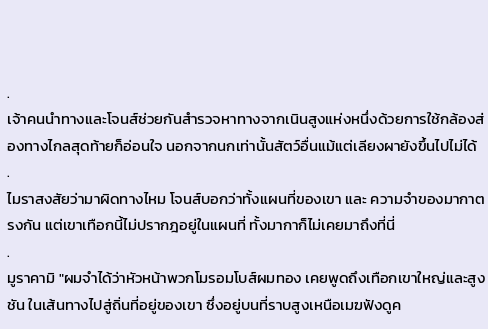.
เจ้าคนนำทางและโจนส์ช่วยกันสำรวจหาทางจากเนินสูงแห่งหนึ่งด้วยการใช้กล้องส่องทางไกลสุดท้ายก็อ่อนใจ นอกจากนกเท่านั้นสัตว์อื่นแม้แต่เลียงผายังขึ้นไปไม่ได้
.
ไมราสงสัยว่ามาผิดทางไหม โจนส์บอกว่าทั้งแผนที่ของเขา และ ความจำของมากาตรงกัน แต่เขาเทือกนี้ไม่ปรากฎอยู่ในแผนที่ ทั้งมากาก็ไม่เคยมาถึงที่นี่
.
มูราคามิ "ผมจำได้ว่าหัวหน้าพวกโมรอมโบส์ผมทอง เคยพูดถึงเทือกเขาใหญ่และสูงชัน ในเส้นทางไปสู่ถิ่นที่อยู่ของเขา ซึ่งอยู่บนที่ราบสูงเหนือเมฆฟังดูค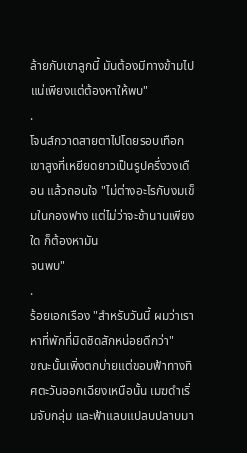ล้ายกับเขาลูกนี้ มันต้องมีทางข้ามไปแน่เพียงแต่ต้องหาให้พบ"
.
โจนส์กวาดสายตาไปโดยรอบเทือกเขาสูงที่เหยียดยาวเป็นรูปครึ่งวงเดือน แล้วถอนใจ "ไม่ต่างอะไรกับงมเข็มในกองฟาง แต่ไม่ว่าจะช้านานเพียงใด ก็ต้องหามัน
จนพบ"
.
ร้อยเอกเรือง "สำหรับวันนี้ ผมว่าเราหาที่พักที่มิดชิดสักหน่อยดีกว่า"
ขณะนั้นเพิ่งตกบ่ายแต่ขอบฟ้าทางทิศตะวันออกเฉียงเหนือนั้น เมฆดำเริ่มจับกลุ่ม และฟ้าแลบแปลบปลาบมา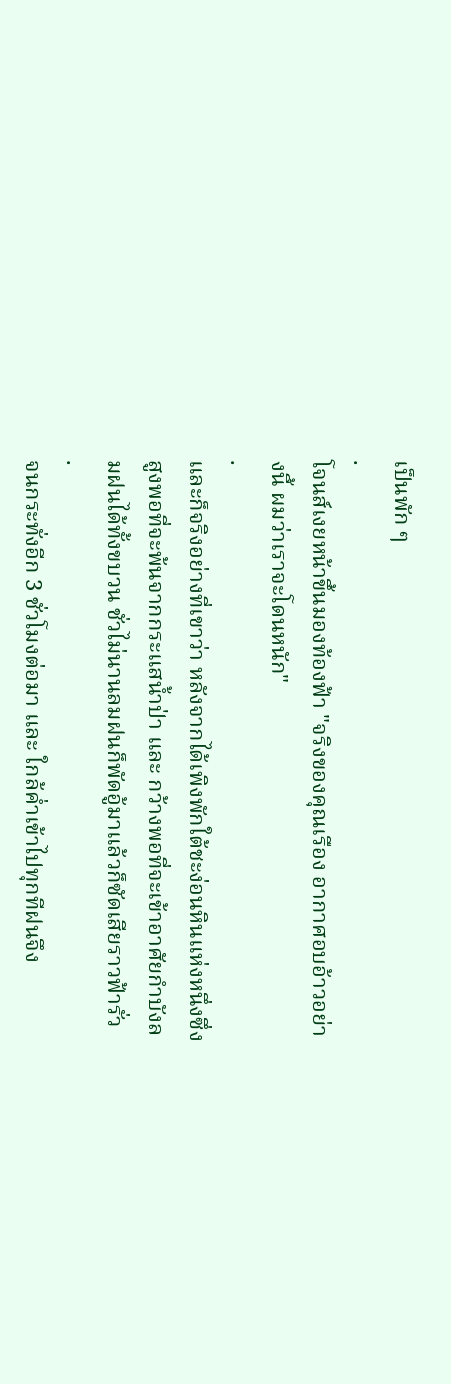เป็นพัก ๆ
.
โจนส์เงยหน้าขึ้นมองท้องฟ้า "จริงของคุณเรือง อากาศอบอ้าวอย่างนี้ ผมว่าเราจะโดนหนัก"
.
และก็จริงอย่างที่เขาว่า หลังจากได้เพิงพักใต้ชะง่อนหินแห่งหนึ่งซึ่งสูงพอที่จะพ้นจากกระแสน้ำป่า และ กว้างพอที่จะเข้าอาศัยกำบังลมฝนได้ทั้งขบวน ชั่วไม่นานลมฝนก็พัดอู้มาแล้วก็ซัดเสียราวฟ้ารั่ว
.
จนกระทั่งอีก 3 ชั่วโมงต่อมา และ ใกล้ค่ำเข้าไปทุกทีฝนจึง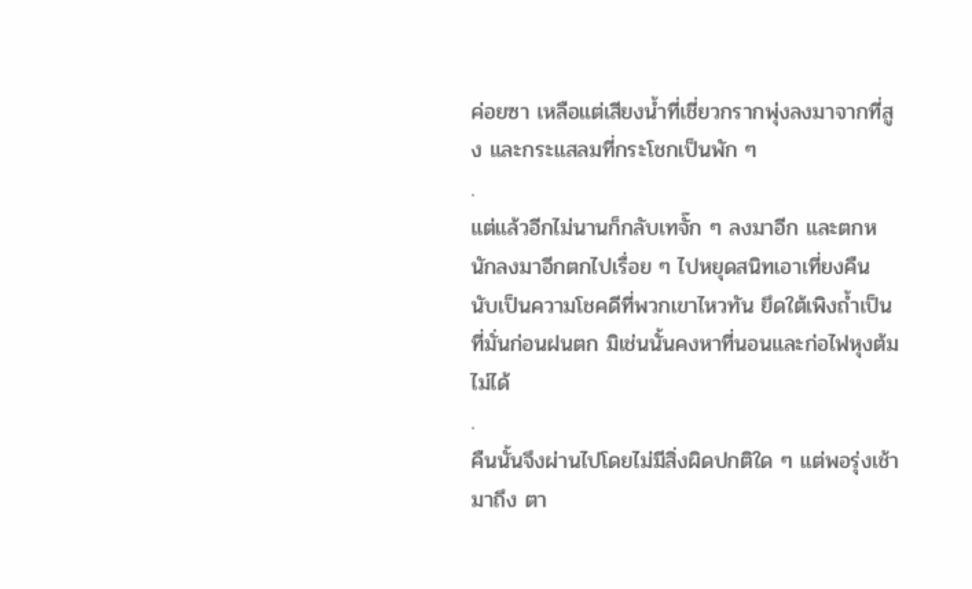ค่อยซา เหลือแต่เสียงน้ำที่เชี่ยวกรากพุ่งลงมาจากที่สูง และกระแสลมที่กระโชกเป็นพัก ๆ
.
แต่แล้วอีกไม่นานก็กลับเทจั๊ก ๆ ลงมาอีก และตกหนักลงมาอีกตกไปเรื่อย ๆ ไปหยุดสนิทเอาเที่ยงคืน นับเป็นความโชคดีที่พวกเขาไหวทัน ยึดใต้เพิงถ้ำเป็นที่มั่นก่อนฝนตก มิเช่นนั้นคงหาที่นอนและก่อไฟหุงต้มไม่ได้
.
คืนนั้นจึงผ่านไปโดยไม่มีสิ่งผิดปกติใด ๆ แต่พอรุ่งเช้ามาถึง ตา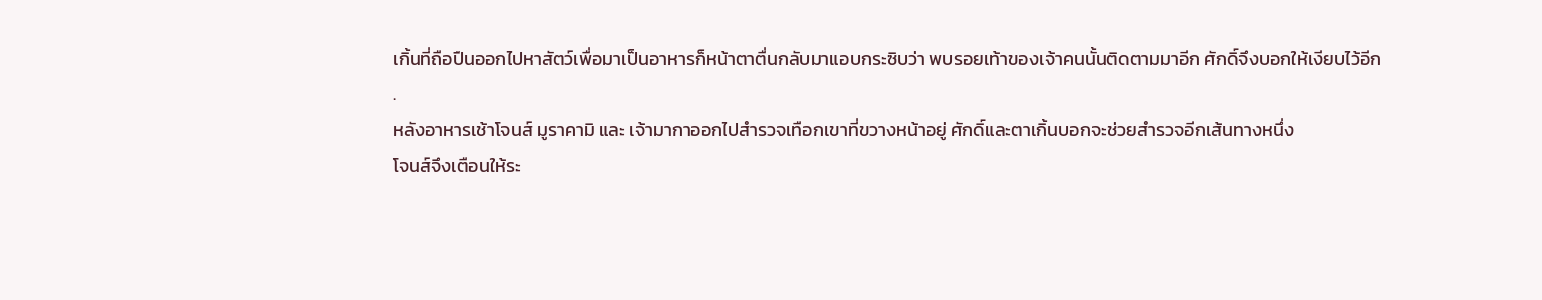เกิ้นที่ถือปืนออกไปหาสัตว์เพื่อมาเป็นอาหารก็หน้าตาตื่นกลับมาแอบกระซิบว่า พบรอยเท้าของเจ้าคนนั้นติดตามมาอีก ศักดิ์จึงบอกให้เงียบไว้อีก
.
หลังอาหารเช้าโจนส์ มูราคามิ และ เจ้ามากาออกไปสำรวจเทือกเขาที่ขวางหน้าอยู่ ศักดิ์และตาเกิ้นบอกจะช่วยสำรวจอีกเส้นทางหนึ่ง
โจนส์จึงเตือนให้ระ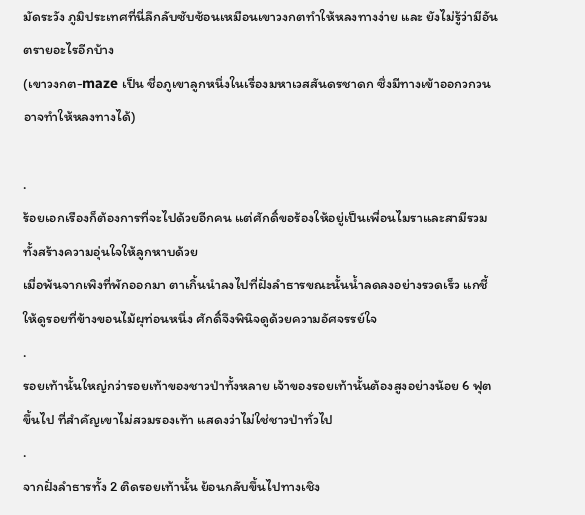มัดระวัง ภูมิประเทศที่นี่ลึกลับซับซ้อนเหมือนเขาวงกตทำให้หลงทางง่าย และ ยังไม่รู้ว่ามีอันตรายอะไรอีกบ้าง
(เขาวงกต-maze เป็น ชื่อภูเขาลูกหนึ่งในเรื่องมหาเวสสันดรชาดก ซึ่งมีทางเข้าออกวกวนอาจทําให้หลงทางได้)

.
ร้อยเอกเรืองก็ต้องการที่จะไปด้วยอีกคน แต่ศักดิ์ขอร้องให้อยู่เป็นเพื่อนไมราและสามีรวมทั้งสร้างความอุ่นใจให้ลูกหาบด้วย
เมื่อพ้นจากเพิงที่พักออกมา ตาเกิ้นนำลงไปที่ฝั่งลำธารขณะนั้นน้ำลดลงอย่างรวดเร็ว แกชี้ให้ดูรอยที่ข้างขอนไม้ผุท่อนหนึ่ง ศักดิ์จึงพินิจดูด้วยความอัศจรรย์ใจ
.
รอยเท้านั้นใหญ่กว่ารอยเท้าของชาวป่าทั้งหลาย เจ้าของรอยเท้านั้นต้องสูงอย่างน้อย 6 ฟุตขึ้นไป ที่สำคัญเขาไม่สวมรองเท้า แสดงว่าไม่ใช่ชาวป่าทั่วไป
.
จากฝั่งลำธารทั้ง 2 ติดรอยเท้านั้น ย้อนกลับขึ้นไปทางเชิง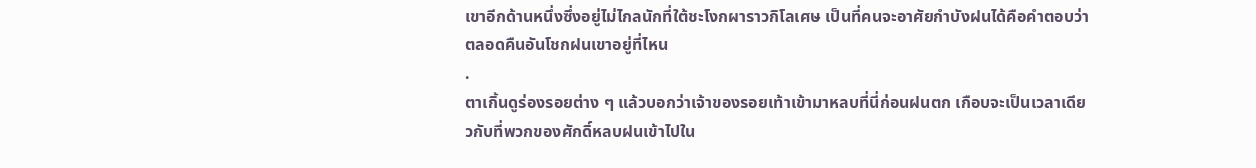เขาอีกด้านหนึ่งซึ่งอยู่ไม่ไกลนักที่ใต้ชะโงกผาราวกิโลเศษ เป็นที่คนจะอาศัยกำบังฝนได้คือคำตอบว่าตลอดคืนอันโชกฝนเขาอยู่ที่ไหน
.
ตาเกิ้นดูร่องรอยต่าง ๆ แล้วบอกว่าเจ้าของรอยเท้าเข้ามาหลบที่นี่ก่อนฝนตก เกือบจะเป็นเวลาเดียวกับที่พวกของศักดิ์หลบฝนเข้าไปใน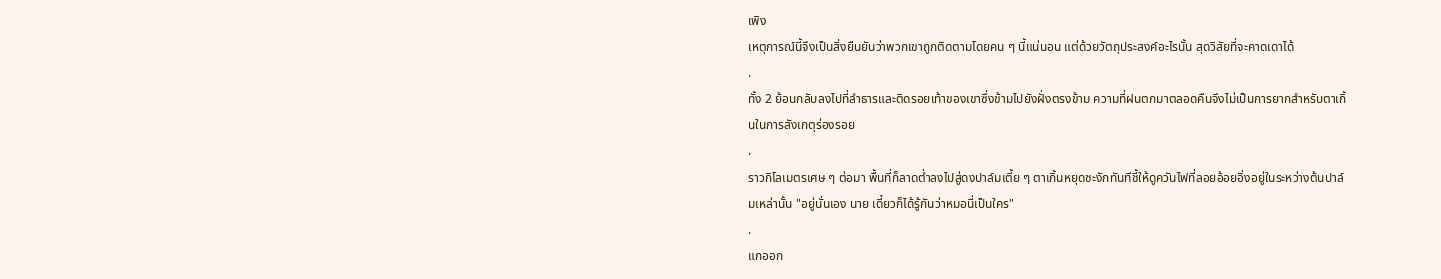เพิง
เหตุการณ์นี้จึงเป็นสิ่งยืนยันว่าพวกเขาถูกติดตามโดยคน ๆ นี้แน่นอน แต่ด้วยวัตถุประสงค์อะไรนั้น สุดวิสัยที่จะคาดเดาได้
.
ทั้ง 2 ย้อนกลับลงไปที่ลำธารและติดรอยเท้าของเขาซึ่งข้ามไปยังฝั่งตรงข้าม ความที่ฝนตกมาตลอดคืนจึงไม่เป็นการยากสำหรับตาเกิ้นในการสังเกตุร่องรอย
.
ราวกิโลเมตรเศษ ๆ ต่อมา พื้นที่ก็ลาดต่ำลงไปสู่ดงปาล์มเตี้ย ๆ ตาเกิ้นหยุดชะงักทันทีชี้ให้ดูควันไฟที่ลอยอ้อยอิ่งอยู่ในระหว่างต้นปาล์มเหล่านั้น "อยู่นั่นเอง นาย เดี๋ยวก็ได้รู้กันว่าหมอนี่เป็นใคร"
.
แกออก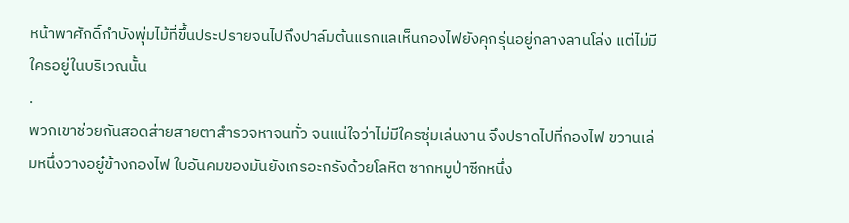หน้าพาศักดิ์กำบังพุ่มไม้ที่ขึ้นประปรายจนไปถึงปาล์มต้นแรกแลเห็นกองไฟยังคุกรุ่นอยู่กลางลานโล่ง แต่ไม่มีใครอยู่ในบริเวณนั้น
.
พวกเขาช่วยกันสอดส่ายสายตาสำรวจหาจนทั่ว จนแน่ใจว่าไม่มีใครซุ่มเล่นงาน จึงปราดไปที่กองไฟ ขวานเล่มหนึ่งวางอยู๋ข้างกองไฟ ใบอันคมของมันยังเกรอะกรังด้วยโลหิต ซากหมูป่าซีกหนึ่ง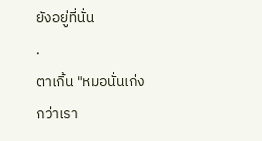ยังอยู่ที่นั่น
.
ตาเกิ้น "หมอนั่นเก่งกว่าเรา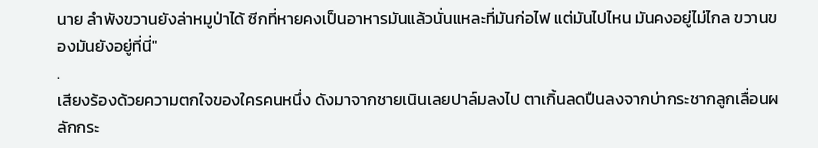นาย ลำพังขวานยังล่าหมูป่าได้ ซีกที่หายคงเป็นอาหารมันแล้วนั่นแหละที่มันก่อไฟ แต่มันไปไหน มันคงอยู่ไม่ไกล ขวานของมันยังอยู่ที่นี่"
.
เสียงร้องด้วยความตกใจของใครคนหนึ่ง ดังมาจากชายเนินเลยปาล์มลงไป ตาเกิ้นลดปืนลงจากบ่ากระชากลูกเลื่อนผลักกระ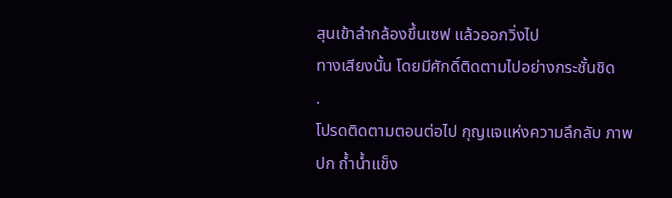สุนเข้าลำกล้องขึ้นเซฟ แล้วออกวิ่งไป
ทางเสียงนั้น โดยมีศักดิ์ติดตามไปอย่างกระชั้นชิด
.
โปรดติดตามตอนต่อไป กุญแจแห่งความลึกลับ ภาพปก ถ้ำน้ำแข็ง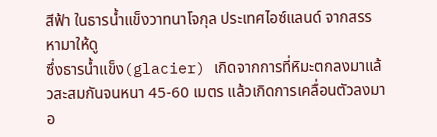สีฟ้า ในธารน้ำแข็งวาทนาโจกุล ประเทศไอซ์แลนด์ จากสรรหามาให้ดู
ซึ่งธารน้ำแข็ง(glacier) เกิดจากการที่หิมะตกลงมาแล้วสะสมกันจนหนา 45-60 เมตร แล้วเกิดการเคลื่อนตัวลงมาอ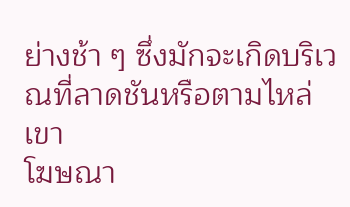ย่างช้า ๆ ซึ่งมักจะเกิดบริเวณที่ลาดชันหรือตามไหล่เขา
โฆษณา